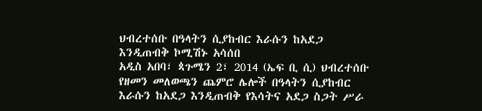ህብረተሰቡ በዓላትን ሲያከብር እራሱን ከአደጋ እንዲጠብቅ ኮሚሽኑ አሳሰበ
አዲስ አበባ፣ ጳጉሜን 2፣ 2014 (ኤፍ ቢ ሲ) ህብረተሰቡ የዘመን መለወጫን ጨምሮ ሌሎች በዓላትን ሲያከብር እራሱን ከአደጋ እንዲጠብቅ የእሳትና አደጋ ስጋት ሥራ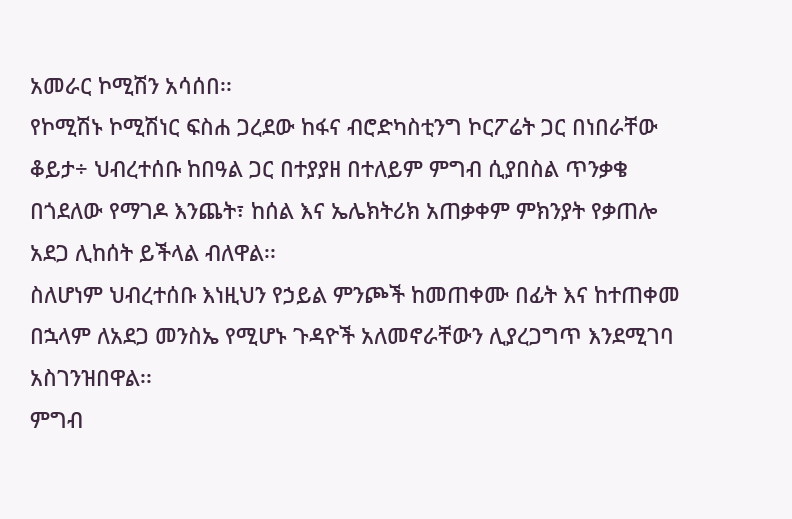አመራር ኮሚሽን አሳሰበ፡፡
የኮሚሽኑ ኮሚሽነር ፍስሐ ጋረደው ከፋና ብሮድካስቲንግ ኮርፖሬት ጋር በነበራቸው ቆይታ÷ ህብረተሰቡ ከበዓል ጋር በተያያዘ በተለይም ምግብ ሲያበስል ጥንቃቄ በጎደለው የማገዶ እንጨት፣ ከሰል እና ኤሌክትሪክ አጠቃቀም ምክንያት የቃጠሎ አደጋ ሊከሰት ይችላል ብለዋል፡፡
ስለሆነም ህብረተሰቡ እነዚህን የኃይል ምንጮች ከመጠቀሙ በፊት እና ከተጠቀመ በኋላም ለአደጋ መንስኤ የሚሆኑ ጉዳዮች አለመኖራቸውን ሊያረጋግጥ እንደሚገባ አስገንዝበዋል፡፡
ምግብ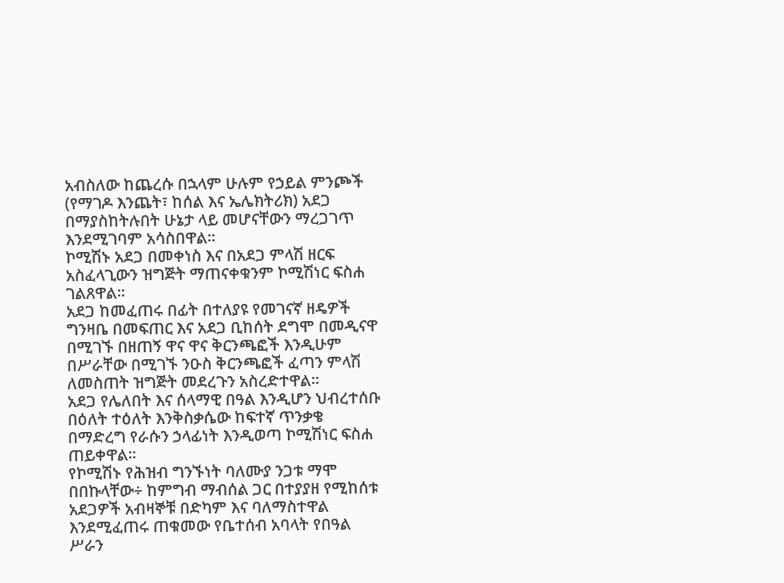አብስለው ከጨረሱ በኋላም ሁሉም የኃይል ምንጮች (የማገዶ እንጨት፣ ከሰል እና ኤሌክትሪክ) አደጋ በማያስከትሉበት ሁኔታ ላይ መሆናቸውን ማረጋገጥ እንደሚገባም አሳስበዋል፡፡
ኮሚሽኑ አደጋ በመቀነስ እና በአደጋ ምላሽ ዘርፍ አስፈላጊውን ዝግጅት ማጠናቀቁንም ኮሚሽነር ፍስሐ ገልጸዋል፡፡
አደጋ ከመፈጠሩ በፊት በተለያዩ የመገናኛ ዘዴዎች ግንዛቤ በመፍጠር እና አደጋ ቢከሰት ደግሞ በመዲናዋ በሚገኙ በዘጠኝ ዋና ዋና ቅርንጫፎች እንዲሁም በሥራቸው በሚገኙ ንዑስ ቅርንጫፎች ፈጣን ምላሽ ለመስጠት ዝግጅት መደረጉን አስረድተዋል፡፡
አደጋ የሌለበት እና ሰላማዊ በዓል እንዲሆን ህብረተሰቡ በዕለት ተዕለት እንቅስቃሴው ከፍተኛ ጥንቃቄ በማድረግ የራሱን ኃላፊነት እንዲወጣ ኮሚሽነር ፍስሐ ጠይቀዋል፡፡
የኮሚሽኑ የሕዝብ ግንኙነት ባለሙያ ንጋቱ ማሞ በበኩላቸው÷ ከምግብ ማብሰል ጋር በተያያዘ የሚከሰቱ አደጋዎች አብዛኞቹ በድካም እና ባለማስተዋል እንደሚፈጠሩ ጠቁመው የቤተሰብ አባላት የበዓል ሥራን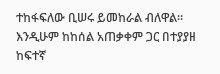ተከፋፍለው ቢሠሩ ይመከራል ብለዋል፡፡
እንዲሁም ከከሰል አጠቃቀም ጋር በተያያዘ ከፍተኛ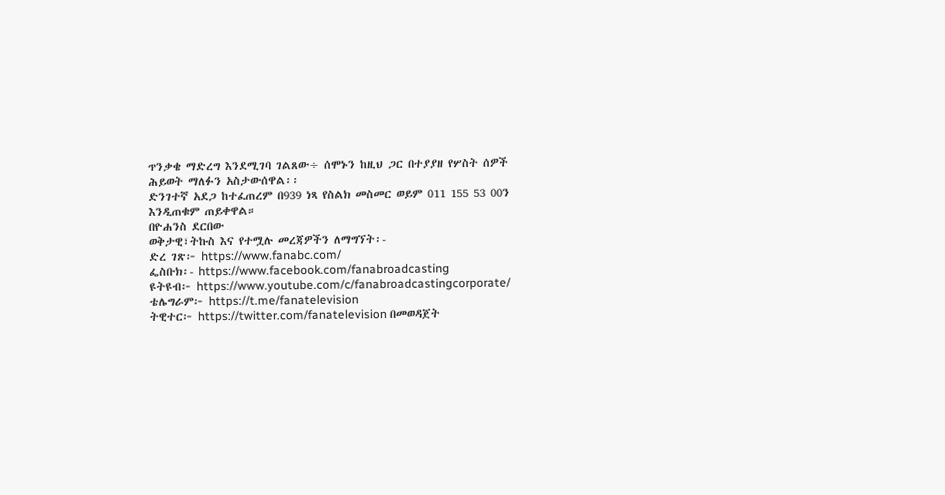ጥንቃቄ ማድረግ እንደሚገባ ገልጸው÷ ሰሞኑን ከዚህ ጋር በተያያዘ የሦስት ሰዎች ሕይወት ማለፉን አስታውሰዋል፡፡
ድንገተኛ አደጋ ከተፈጠረም በ939 ነጻ የስልክ መስመር ወይም 011 155 53 00ን እንዲጠቁም ጠይቀዋል።
በዮሐንስ ደርበው
ወቅታዊ፣ትኩስ እና የተሟሉ መረጃዎችን ለማግኘት፡-
ድረ ገጽ፦ https://www.fanabc.com/
ፌስቡክ፡- https://www.facebook.com/fanabroadcasting
ዩትዩብ፦ https://www.youtube.com/c/fanabroadcastingcorporate/
ቴሌግራም፦ https://t.me/fanatelevision
ትዊተር፦ https://twitter.com/fanatelevision በመወዳጀት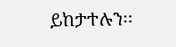ይከታተሉን፡፡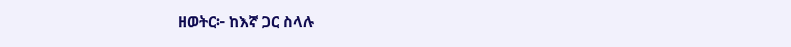ዘወትር፦ ከእኛ ጋር ስላሉ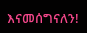እናመሰግናለን!